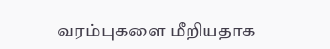வரம்புகளை மீறியதாக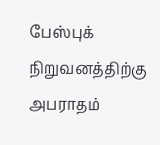பேஸ்புக் நிறுவனத்திற்கு அபராதம்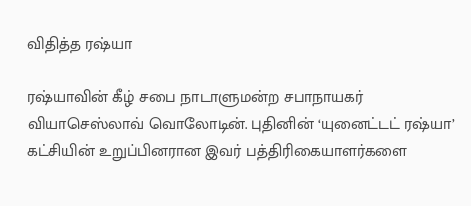விதித்த ரஷ்யா

ரஷ்யாவின் கீழ் சபை நாடாளுமன்ற சபாநாயகர் வியாசெஸ்லாவ் வொலோடின். புதினின் ‘யுனைட்டட் ரஷ்யா’ கட்சியின் உறுப்பினரான இவர் பத்திரிகையாளர்களை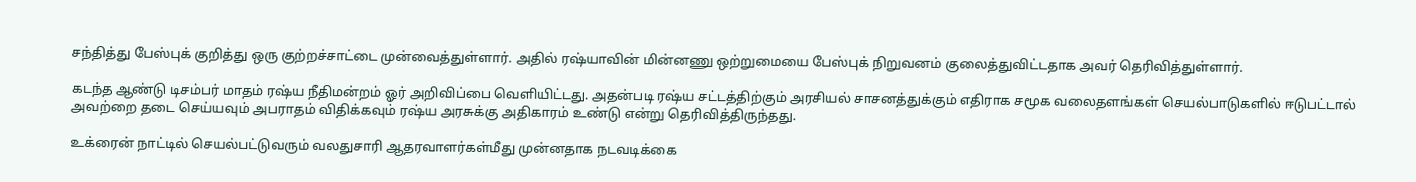சந்தித்து பேஸ்புக் குறித்து ஒரு குற்றச்சாட்டை முன்வைத்துள்ளார். அதில் ரஷ்யாவின் மின்னணு ஒற்றுமையை பேஸ்புக் நிறுவனம் குலைத்துவிட்டதாக அவர் தெரிவித்துள்ளார்.

கடந்த ஆண்டு டிசம்பர் மாதம் ரஷ்ய நீதிமன்றம் ஓர் அறிவிப்பை வெளியிட்டது. அதன்படி ரஷ்ய சட்டத்திற்கும் அரசியல் சாசனத்துக்கும் எதிராக சமூக வலைதளங்கள் செயல்பாடுகளில் ஈடுபட்டால் அவற்றை தடை செய்யவும் அபராதம் விதிக்கவும் ரஷ்ய அரசுக்கு அதிகாரம் உண்டு என்று தெரிவித்திருந்தது.

உக்ரைன் நாட்டில் செயல்பட்டுவரும் வலதுசாரி ஆதரவாளர்கள்மீது முன்னதாக நடவடிக்கை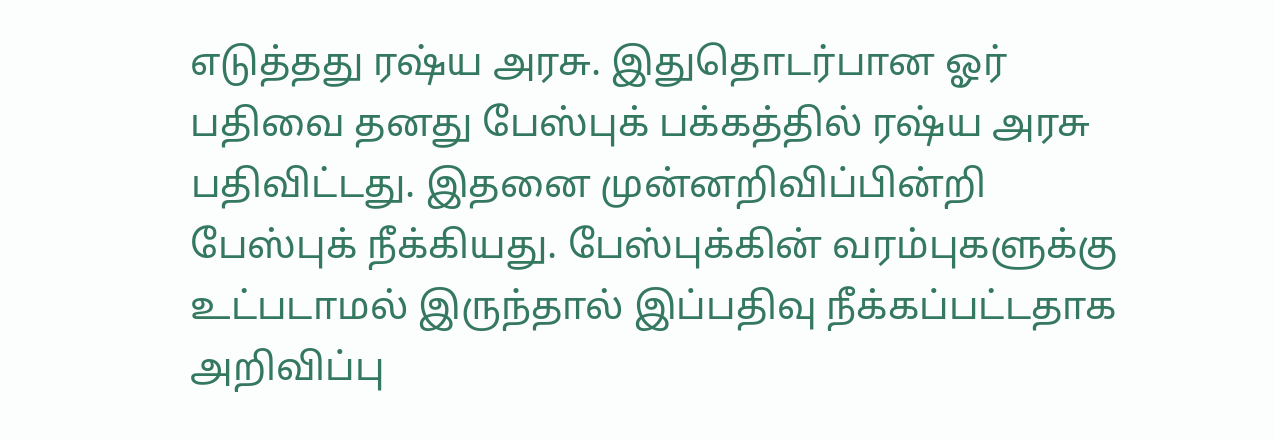எடுத்தது ரஷ்ய அரசு. இதுதொடர்பான ஓர் பதிவை தனது பேஸ்புக் பக்கத்தில் ரஷ்ய அரசு பதிவிட்டது. இதனை முன்னறிவிப்பின்றி பேஸ்புக் நீக்கியது. பேஸ்புக்கின் வரம்புகளுக்கு உட்படாமல் இருந்தால் இப்பதிவு நீக்கப்பட்டதாக அறிவிப்பு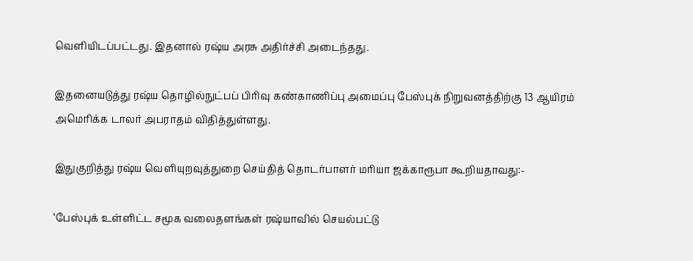வெளியிடப்பட்டது. இதனால் ரஷ்ய அரசு அதிர்ச்சி அடைந்தது.

இதனையடுத்து ரஷ்ய தொழில்நுட்பப் பிரிவு கண்காணிப்பு அமைப்பு பேஸ்புக் நிறுவனத்திற்கு 13 ஆயிரம் அமெரிக்க டாலர் அபராதம் விதித்துள்ளது.

இதுகுறித்து ரஷ்ய வெளியுறவுத்துறை செய்தித் தொடர்பாளர் மரியா ஜக்காரூபா கூறியதாவது:-

‘பேஸ்புக் உள்ளிட்ட சமூக வலைதளங்கள் ரஷ்யாவில் செயல்பட்டு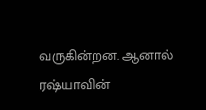வருகின்றன. ஆனால் ரஷ்யாவின்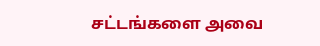சட்டங்களை அவை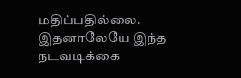மதிப்பதில்லை. இதனாலேயே இந்த நடவடிக்கை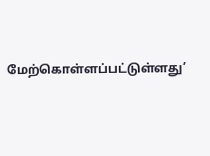மேற்கொள்ளப்பட்டுள்ளது’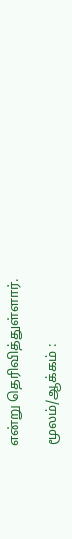என்று தெரிவித்துள்ளார்.

மூலம்/ஆக்கம் :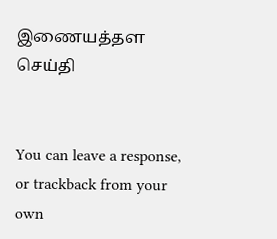இணையத்தள செய்தி


You can leave a response, or trackback from your own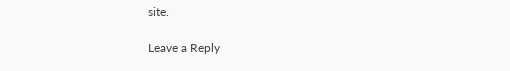site.

Leave a Reply